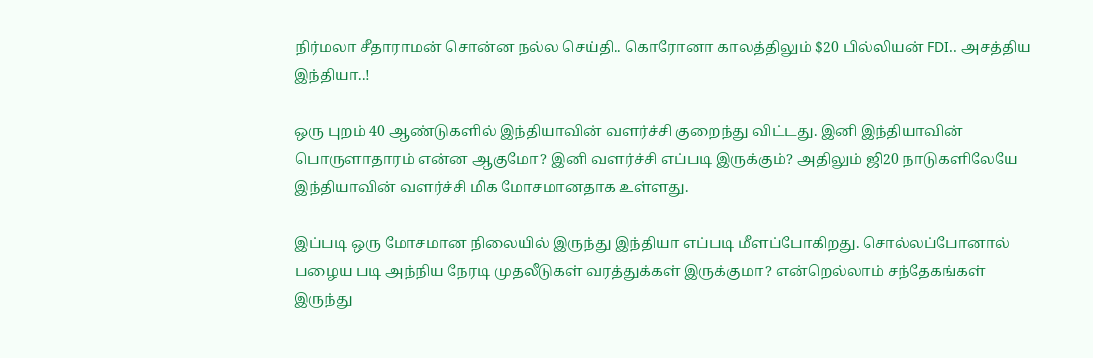நிர்மலா சீதாராமன் சொன்ன நல்ல செய்தி.. கொரோனா காலத்திலும் $20 பில்லியன் FDI.. அசத்திய இந்தியா..!

ஒரு புறம் 40 ஆண்டுகளில் இந்தியாவின் வளர்ச்சி குறைந்து விட்டது. இனி இந்தியாவின் பொருளாதாரம் என்ன ஆகுமோ? இனி வளர்ச்சி எப்படி இருக்கும்? அதிலும் ஜி20 நாடுகளிலேயே இந்தியாவின் வளர்ச்சி மிக மோசமானதாக உள்ளது.

இப்படி ஒரு மோசமான நிலையில் இருந்து இந்தியா எப்படி மீளப்போகிறது. சொல்லப்போனால் பழைய படி அந்நிய நேரடி முதலீடுகள் வரத்துக்கள் இருக்குமா? என்றெல்லாம் சந்தேகங்கள் இருந்து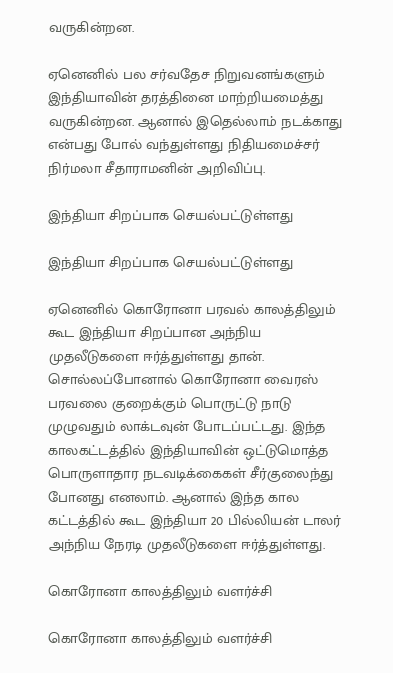வருகின்றன.

ஏனெனில் பல சர்வதேச நிறுவனங்களும் இந்தியாவின் தரத்தினை மாற்றியமைத்து வருகின்றன. ஆனால் இதெல்லாம் நடக்காது என்பது போல் வந்துள்ளது நிதியமைச்சர் நிர்மலா சீதாராமனின் அறிவிப்பு.

இந்தியா சிறப்பாக செயல்பட்டுள்ளது

இந்தியா சிறப்பாக செயல்பட்டுள்ளது

ஏனெனில் கொரோனா பரவல் காலத்திலும் கூட இந்தியா சிறப்பான அந்நிய முதலீடுகளை ஈர்த்துள்ளது தான். சொல்லப்போனால் கொரோனா வைரஸ் பரவலை குறைக்கும் பொருட்டு நாடு முழுவதும் லாக்டவுன் போடப்பட்டது. இந்த காலகட்டத்தில் இந்தியாவின் ஒட்டுமொத்த பொருளாதார நடவடிக்கைகள் சீர்குலைந்து போனது எனலாம். ஆனால் இந்த கால கட்டத்தில் கூட இந்தியா 20 பில்லியன் டாலர் அந்நிய நேரடி முதலீடுகளை ஈர்த்துள்ளது.

கொரோனா காலத்திலும் வளர்ச்சி

கொரோனா காலத்திலும் வளர்ச்சி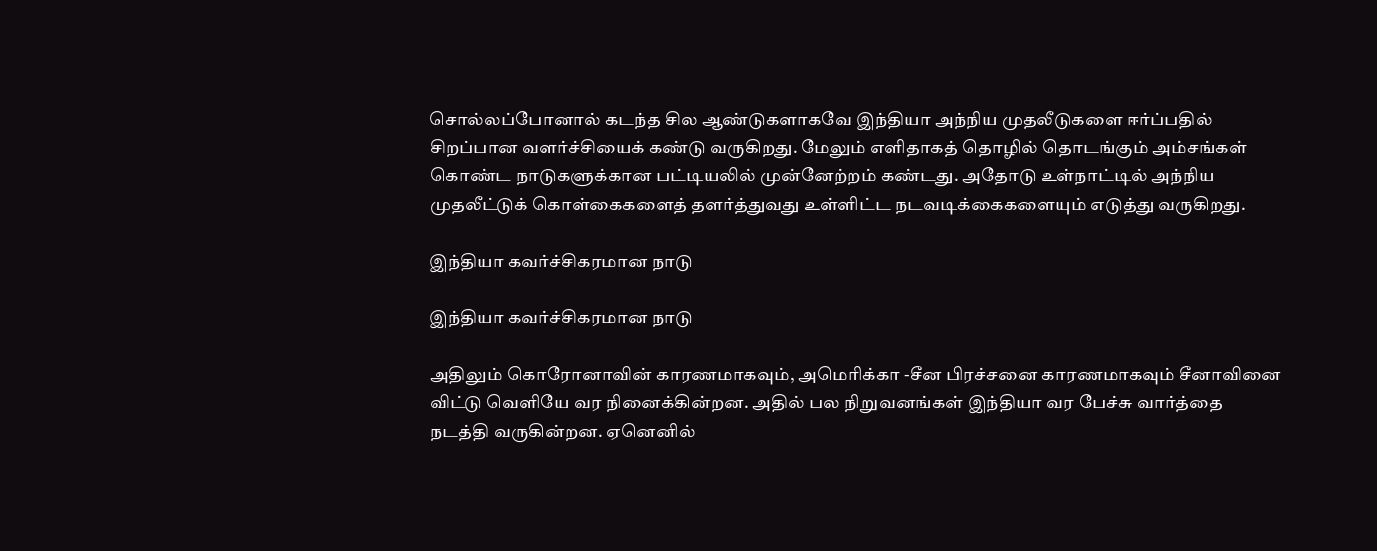சொல்லப்போனால் கடந்த சில ஆண்டுகளாகவே இந்தியா அந்நிய முதலீடுகளை ஈர்ப்பதில் சிறப்பான வளர்ச்சியைக் கண்டு வருகிறது. மேலும் எளிதாகத் தொழில் தொடங்கும் அம்சங்கள் கொண்ட நாடுகளுக்கான பட்டியலில் முன்னேற்றம் கண்டது. அதோடு உள்நாட்டில் அந்நிய முதலீட்டுக் கொள்கைகளைத் தளர்த்துவது உள்ளிட்ட நடவடிக்கைகளையும் எடுத்து வருகிறது.

இந்தியா கவர்ச்சிகரமான நாடு

இந்தியா கவர்ச்சிகரமான நாடு

அதிலும் கொரோனாவின் காரணமாகவும், அமெரிக்கா -சீன பிரச்சனை காரணமாகவும் சீனாவினை விட்டு வெளியே வர நினைக்கின்றன. அதில் பல நிறுவனங்கள் இந்தியா வர பேச்சு வார்த்தை நடத்தி வருகின்றன. ஏனெனில்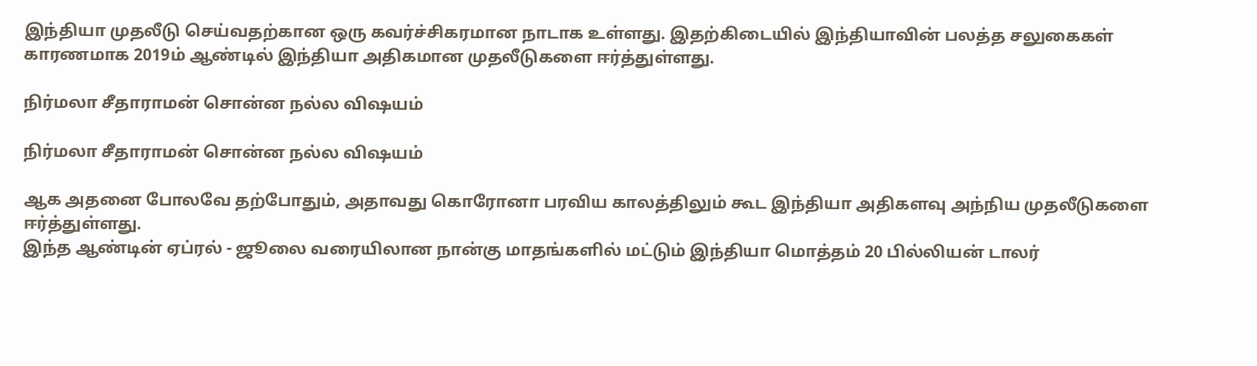இந்தியா முதலீடு செய்வதற்கான ஒரு கவர்ச்சிகரமான நாடாக உள்ளது. இதற்கிடையில் இந்தியாவின் பலத்த சலுகைகள் காரணமாக 2019ம் ஆண்டில் இந்தியா அதிகமான முதலீடுகளை ஈர்த்துள்ளது.

நிர்மலா சீதாராமன் சொன்ன நல்ல விஷயம்

நிர்மலா சீதாராமன் சொன்ன நல்ல விஷயம்

ஆக அதனை போலவே தற்போதும், அதாவது கொரோனா பரவிய காலத்திலும் கூட இந்தியா அதிகளவு அந்நிய முதலீடுகளை ஈர்த்துள்ளது.
இந்த ஆண்டின் ஏப்ரல் - ஜூலை வரையிலான நான்கு மாதங்களில் மட்டும் இந்தியா மொத்தம் 20 பில்லியன் டாலர்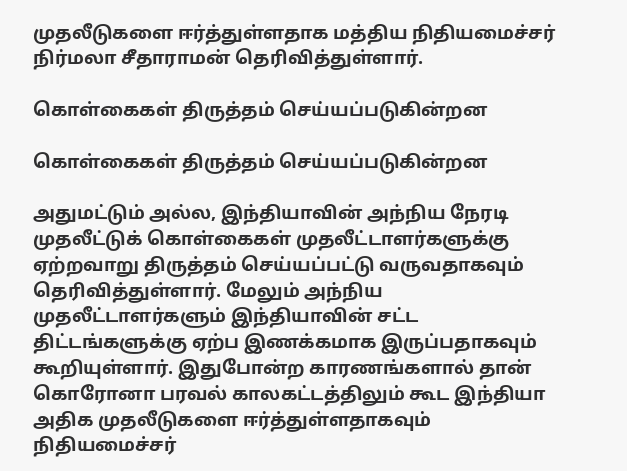முதலீடுகளை ஈர்த்துள்ளதாக மத்திய நிதியமைச்சர் நிர்மலா சீதாராமன் தெரிவித்துள்ளார்.

கொள்கைகள் திருத்தம் செய்யப்படுகின்றன

கொள்கைகள் திருத்தம் செய்யப்படுகின்றன

அதுமட்டும் அல்ல, இந்தியாவின் அந்நிய நேரடி முதலீட்டுக் கொள்கைகள் முதலீட்டாளர்களுக்கு ஏற்றவாறு திருத்தம் செய்யப்பட்டு வருவதாகவும் தெரிவித்துள்ளார். மேலும் அந்நிய முதலீட்டாளர்களும் இந்தியாவின் சட்ட திட்டங்களுக்கு ஏற்ப இணக்கமாக இருப்பதாகவும் கூறியுள்ளார். இதுபோன்ற காரணங்களால் தான் கொரோனா பரவல் காலகட்டத்திலும் கூட இந்தியா அதிக முதலீடுகளை ஈர்த்துள்ளதாகவும் நிதியமைச்சர்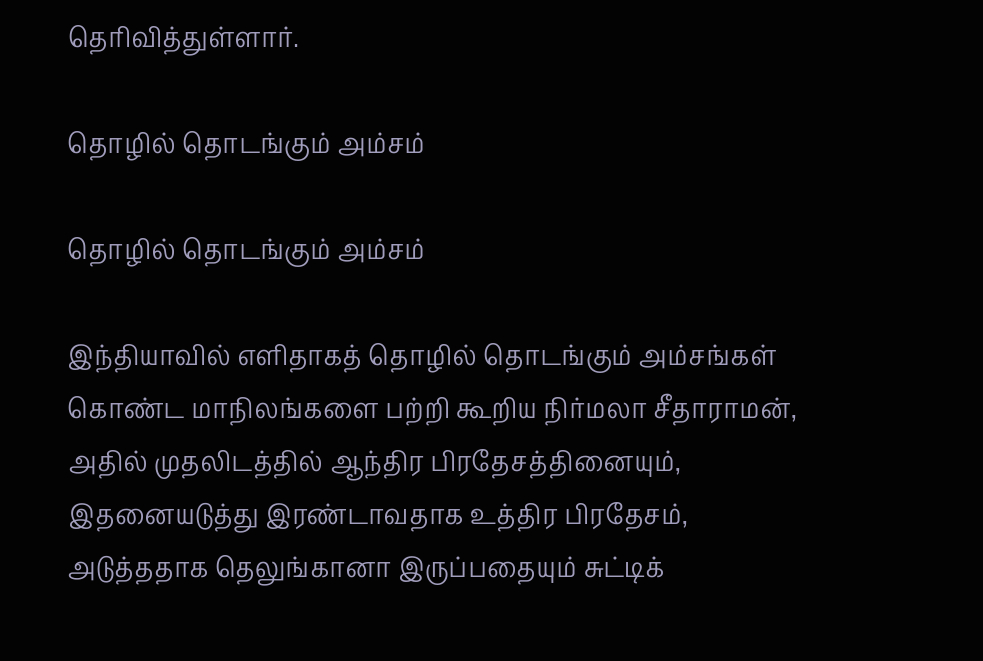தெரிவித்துள்ளார்.

தொழில் தொடங்கும் அம்சம்

தொழில் தொடங்கும் அம்சம்

இந்தியாவில் எளிதாகத் தொழில் தொடங்கும் அம்சங்கள் கொண்ட மாநிலங்களை பற்றி கூறிய நிர்மலா சீதாராமன், அதில் முதலிடத்தில் ஆந்திர பிரதேசத்தினையும், இதனையடுத்து இரண்டாவதாக உத்திர பிரதேசம், அடுத்ததாக தெலுங்கானா இருப்பதையும் சுட்டிக்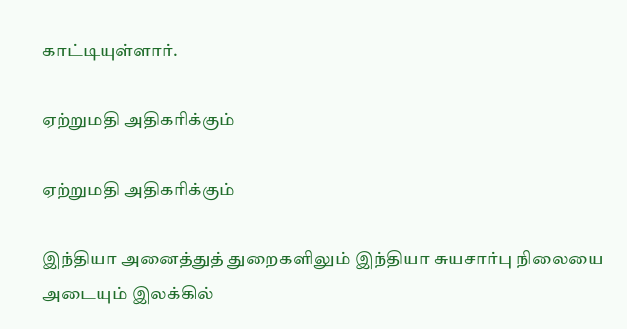காட்டியுள்ளார்.

ஏற்றுமதி அதிகரிக்கும்

ஏற்றுமதி அதிகரிக்கும்

இந்தியா அனைத்துத் துறைகளிலும் இந்தியா சுயசார்பு நிலையை அடையும் இலக்கில்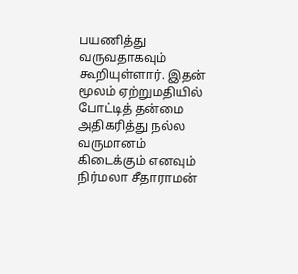பயணித்து வருவதாகவும் கூறியுள்ளார். இதன் மூலம் ஏற்றுமதியில் போட்டித் தன்மை அதிகரித்து நல்ல வருமானம் கிடைக்கும் எனவும் நிர்மலா சீதாராமன்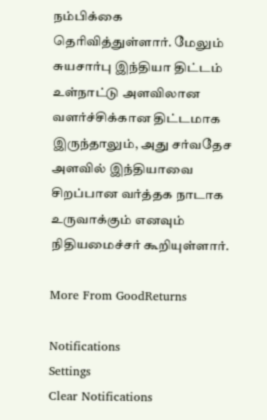நம்பிக்கை தெரிவித்துள்ளார். மேலும் சுயசார்பு இந்தியா திட்டம் உள்நாட்டு அளவிலான வளர்ச்சிக்கான திட்டமாக இருந்தாலும், அது சர்வதேச அளவில் இந்தியாவை சிறப்பான வர்த்தக நாடாக உருவாக்கும் எனவும் நிதியமைச்சர் கூறியுள்ளார்.

More From GoodReturns

Notifications
Settings
Clear Notifications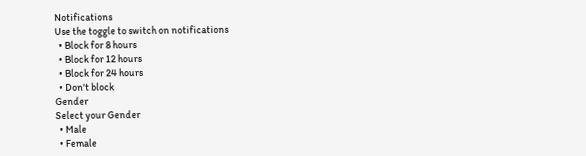Notifications
Use the toggle to switch on notifications
  • Block for 8 hours
  • Block for 12 hours
  • Block for 24 hours
  • Don't block
Gender
Select your Gender
  • Male
  • Female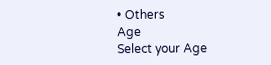• Others
Age
Select your Age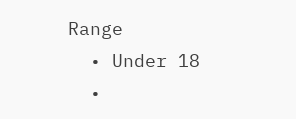Range
  • Under 18
  •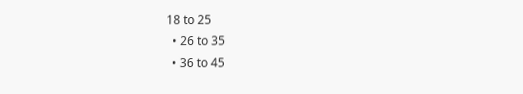18 to 25
  • 26 to 35
  • 36 to 45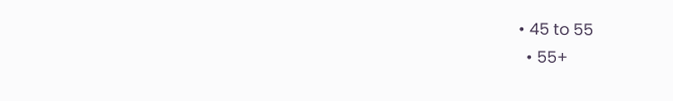• 45 to 55
  • 55+